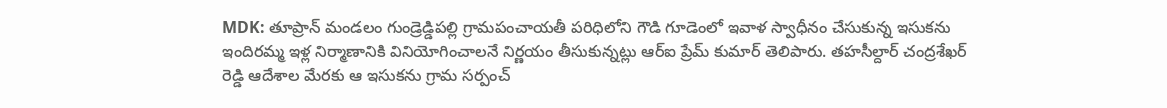MDK: తూప్రాన్ మండలం గుండ్రెడ్డిపల్లి గ్రామపంచాయతీ పరిధిలోని గౌడి గూడెంలో ఇవాళ స్వాధీనం చేసుకున్న ఇసుకను ఇందిరమ్మ ఇళ్ల నిర్మాణానికి వినియోగించాలనే నిర్ణయం తీసుకున్నట్లు ఆర్ఐ ప్రేమ్ కుమార్ తెలిపారు. తహసీల్దార్ చంద్రశేఖర్ రెడ్డి ఆదేశాల మేరకు ఆ ఇసుకను గ్రామ సర్పంచ్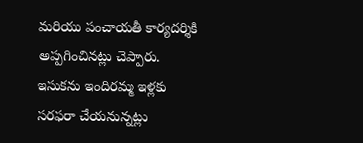మరియు పంచాయతీ కార్యదర్శికి అప్పగించినట్లు చెప్పారు. ఇసుకను ఇందిరమ్మ ఇళ్లకు సరఫరా చేయనున్నట్లు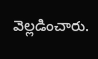వెల్లడించారు.